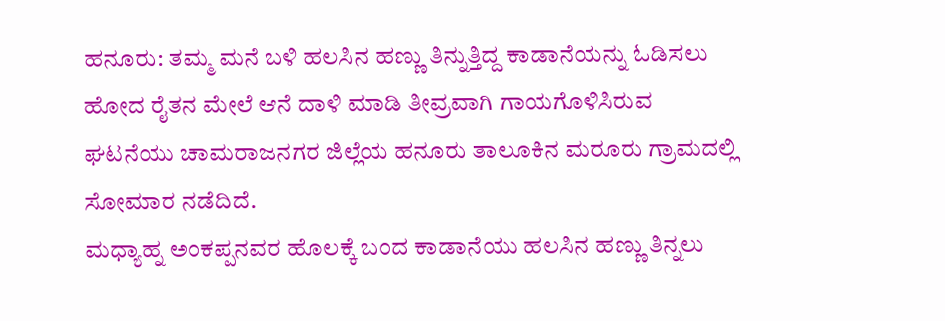ಹನೂರು: ತಮ್ಮ ಮನೆ ಬಳಿ ಹಲಸಿನ ಹಣ್ಣು ತಿನ್ನುತ್ತಿದ್ದ ಕಾಡಾನೆಯನ್ನು ಓಡಿಸಲು ಹೋದ ರೈತನ ಮೇಲೆ ಆನೆ ದಾಳಿ ಮಾಡಿ ತೀವ್ರವಾಗಿ ಗಾಯಗೊಳಿಸಿರುವ ಘಟನೆಯು ಚಾಮರಾಜನಗರ ಜಿಲ್ಲೆಯ ಹನೂರು ತಾಲೂಕಿನ ಮರೂರು ಗ್ರಾಮದಲ್ಲಿ ಸೋಮಾರ ನಡೆದಿದೆ.
ಮಧ್ಯಾಹ್ನ ಅಂಕಪ್ಪನವರ ಹೊಲಕ್ಕೆ ಬಂದ ಕಾಡಾನೆಯು ಹಲಸಿನ ಹಣ್ಣು ತಿನ್ನಲು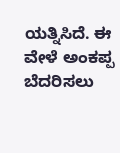ಯತ್ನಿಸಿದೆ. ಈ ವೇಳೆ ಅಂಕಪ್ಪ ಬೆದರಿಸಲು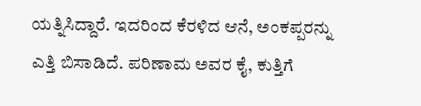ಯತ್ನಿಸಿದ್ದಾರೆ. ಇದರಿಂದ ಕೆರಳಿದ ಆನೆ, ಅಂಕಪ್ಪರನ್ನು ಎತ್ತಿ ಬಿಸಾಡಿದೆ. ಪರಿಣಾಮ ಅವರ ಕೈ, ಕುತ್ತಿಗೆ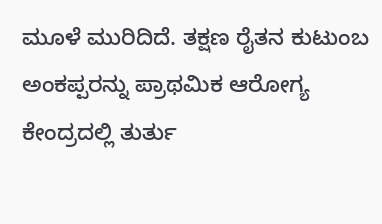ಮೂಳೆ ಮುರಿದಿದೆ. ತಕ್ಷಣ ರೈತನ ಕುಟುಂಬ ಅಂಕಪ್ಪರನ್ನು ಪ್ರಾಥಮಿಕ ಆರೋಗ್ಯ ಕೇಂದ್ರದಲ್ಲಿ ತುರ್ತು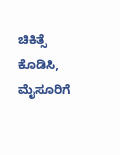ಚಿಕಿತ್ಸೆ ಕೊಡಿಸಿ, ಮೈಸೂರಿಗೆ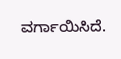ವರ್ಗಾಯಿಸಿದೆ.